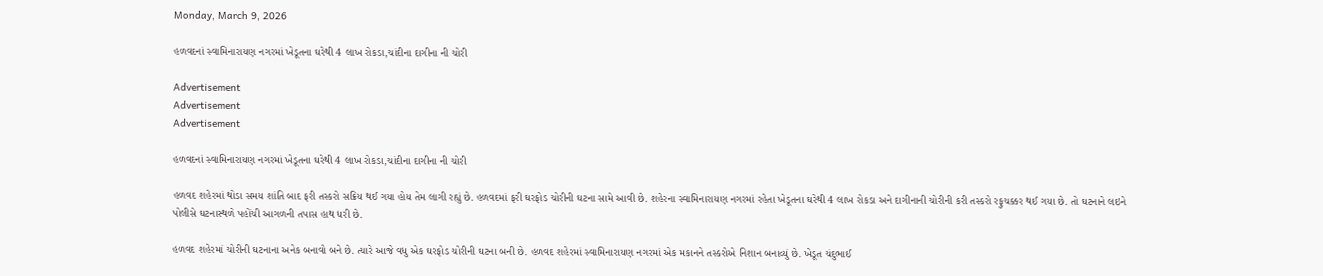Monday, March 9, 2026

હળવદનાં સ્વામિનારાયણ નગરમાં ખેડૂતના ઘરેથી 4 લાખ રોકડા,ચાંદીના દાગીના ની ચોરી

Advertisement
Advertisement
Advertisement

હળવદનાં સ્વામિનારાયણ નગરમાં ખેડૂતના ઘરેથી 4 લાખ રોકડા,ચાંદીના દાગીના ની ચોરી

હળવદ શહેરમાં થોડા સમય શાંતિ બાદ ફરી તસ્કરો સક્રિય થઈ ગયા હોય તેમ લાગી રહ્યું છે. હળવદમાં ફરી ઘરફોડ ચોરીની ઘટના સામે આવી છે. શહેરના સ્વામિનારાયણ નગરમાં રહેતા ખેડૂતના ઘરેથી 4 લાખ રોકડા અને દાગીનાની ચોરીની કરી તસ્કરો રફુચક્કર થઈ ગયા છે. તો ઘટનાને લઇને પોલીસે ઘટનાસ્થળે પહોંચી આગળની તપાસ હાથ ધરી છે.

હળવદ શહેરમાં ચોરીની ઘટનાના અનેક બનાવો બને છે. ત્યારે આજે વધુ એક ઘરફોડ ચોરીની ઘટના બની છે. હળવદ શહેરમાં સ્વામિનારાયણ નગરમાં એક મકાનને તસ્કરોએ નિશાન બનાવ્યું છે. ખેડૂત ચંદુભાઈ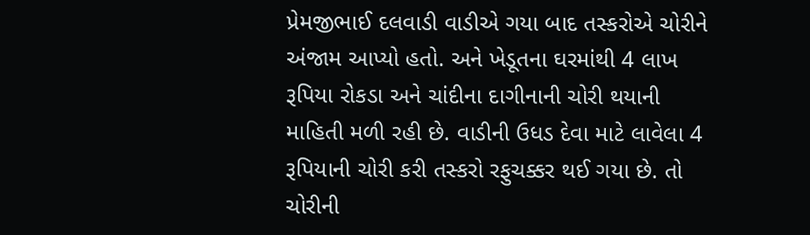પ્રેમજીભાઈ દલવાડી વાડીએ ગયા બાદ તસ્કરોએ ચોરીને અંજામ આપ્યો હતો. અને ખેડૂતના ઘરમાંથી 4 લાખ રૂપિયા રોકડા અને ચાંદીના દાગીનાની ચોરી થયાની માહિતી મળી રહી છે. વાડીની ઉધડ દેવા માટે લાવેલા 4 રૂપિયાની ચોરી કરી તસ્કરો રફુચક્કર થઈ ગયા છે. તો ચોરીની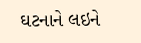ઘટનાને લઇને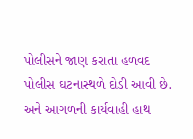પોલીસને જાણ કરાતા હળવદ પોલીસ ઘટનાસ્થળે દોડી આવી છે. અને આગળની કાર્યવાહી હાથ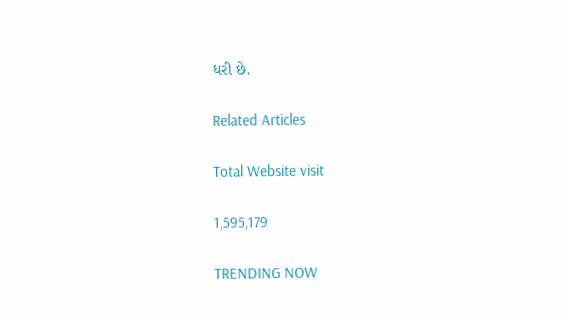ધરી છે.

Related Articles

Total Website visit

1,595,179

TRENDING NOW